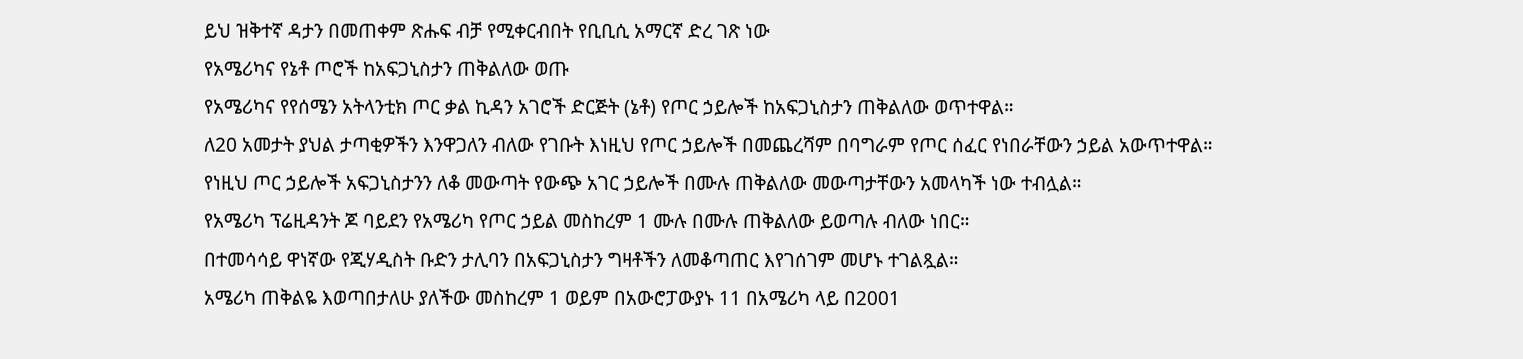ይህ ዝቅተኛ ዳታን በመጠቀም ጽሑፍ ብቻ የሚቀርብበት የቢቢሲ አማርኛ ድረ ገጽ ነው
የአሜሪካና የኔቶ ጦሮች ከአፍጋኒስታን ጠቅልለው ወጡ
የአሜሪካና የየሰሜን አትላንቲክ ጦር ቃል ኪዳን አገሮች ድርጅት (ኔቶ) የጦር ኃይሎች ከአፍጋኒስታን ጠቅልለው ወጥተዋል።
ለ20 አመታት ያህል ታጣቂዎችን እንዋጋለን ብለው የገቡት እነዚህ የጦር ኃይሎች በመጨረሻም በባግራም የጦር ሰፈር የነበራቸውን ኃይል አውጥተዋል።
የነዚህ ጦር ኃይሎች አፍጋኒስታንን ለቆ መውጣት የውጭ አገር ኃይሎች በሙሉ ጠቅልለው መውጣታቸውን አመላካች ነው ተብሏል።
የአሜሪካ ፕሬዚዳንት ጆ ባይደን የአሜሪካ የጦር ኃይል መስከረም 1 ሙሉ በሙሉ ጠቅልለው ይወጣሉ ብለው ነበር።
በተመሳሳይ ዋነኛው የጂሃዲስት ቡድን ታሊባን በአፍጋኒስታን ግዛቶችን ለመቆጣጠር እየገሰገም መሆኑ ተገልጿል።
አሜሪካ ጠቅልዬ እወጣበታለሁ ያለችው መስከረም 1 ወይም በአውሮፓውያኑ 11 በአሜሪካ ላይ በ2001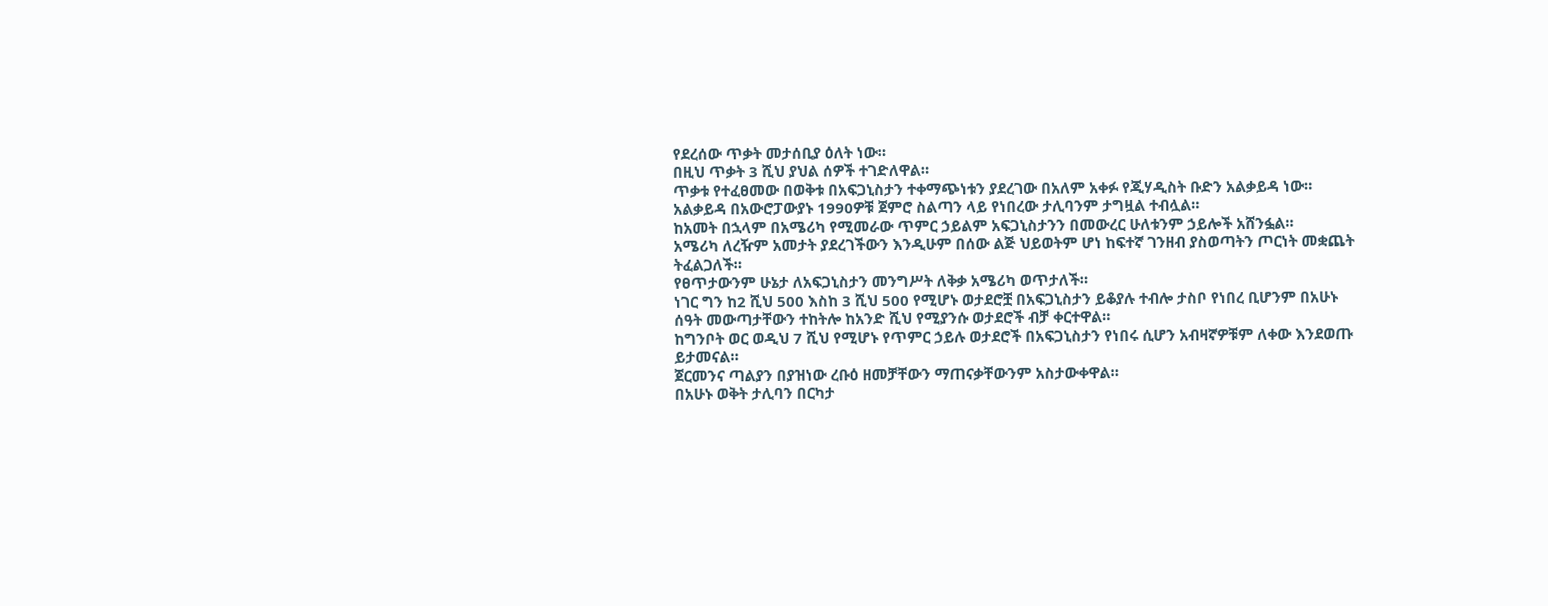የደረሰው ጥቃት መታሰቢያ ዕለት ነው።
በዚህ ጥቃት 3 ሺህ ያህል ሰዎች ተገድለዋል።
ጥቃቱ የተፈፀመው በወቅቱ በአፍጋኒስታን ተቀማጭነቱን ያደረገው በአለም አቀፉ የጂሃዲስት ቡድን አልቃይዳ ነው።
አልቃይዳ በአውሮፓውያኑ 1990ዎቹ ጀምሮ ስልጣን ላይ የነበረው ታሊባንም ታግዟል ተብሏል።
ከአመት በኋላም በአሜሪካ የሚመራው ጥምር ኃይልም አፍጋኒስታንን በመውረር ሁለቱንም ኃይሎች አሸንፏል።
አሜሪካ ለረዥም አመታት ያደረገችውን እንዲሁም በሰው ልጅ ህይወትም ሆነ ከፍተኛ ገንዘብ ያስወጣትን ጦርነት መቋጨት ትፈልጋለች።
የፀጥታውንም ሁኔታ ለአፍጋኒስታን መንግሥት ለቅቃ አሜሪካ ወጥታለች።
ነገር ግን ከ2 ሺህ 500 እስከ 3 ሺህ 500 የሚሆኑ ወታደሮቿ በአፍጋኒስታን ይቆያሉ ተብሎ ታስቦ የነበረ ቢሆንም በአሁኑ ሰዓት መውጣታቸውን ተከትሎ ከአንድ ሺህ የሚያንሱ ወታደሮች ብቻ ቀርተዋል።
ከግንቦት ወር ወዲህ 7 ሺህ የሚሆኑ የጥምር ኃይሉ ወታደሮች በአፍጋኒስታን የነበሩ ሲሆን አብዛኛዎቹም ለቀው እንደወጡ ይታመናል።
ጀርመንና ጣልያን በያዝነው ረቡዕ ዘመቻቸውን ማጠናቃቸውንም አስታውቀዋል።
በአሁኑ ወቅት ታሊባን በርካታ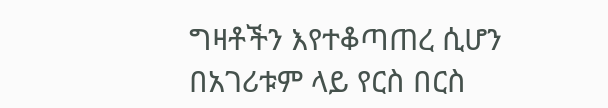ግዛቶችን እየተቆጣጠረ ሲሆን በአገሪቱም ላይ የርስ በርስ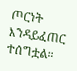ጦርነት እንዳይፈጠር ተሰግቷል።